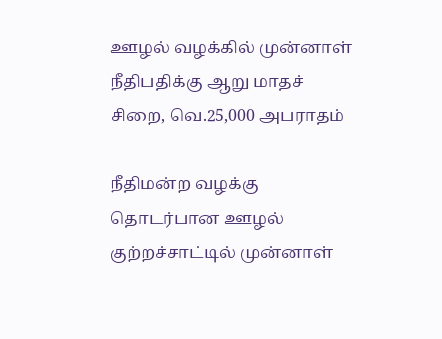ஊழல் வழக்கில் முன்னாள் நீதிபதிக்கு ஆறு மாதச் சிறை, வெ.25,000 அபராதம்

நீதிமன்ற வழக்கு தொடர்பான ஊழல் குற்றச்சாட்டில் முன்னாள்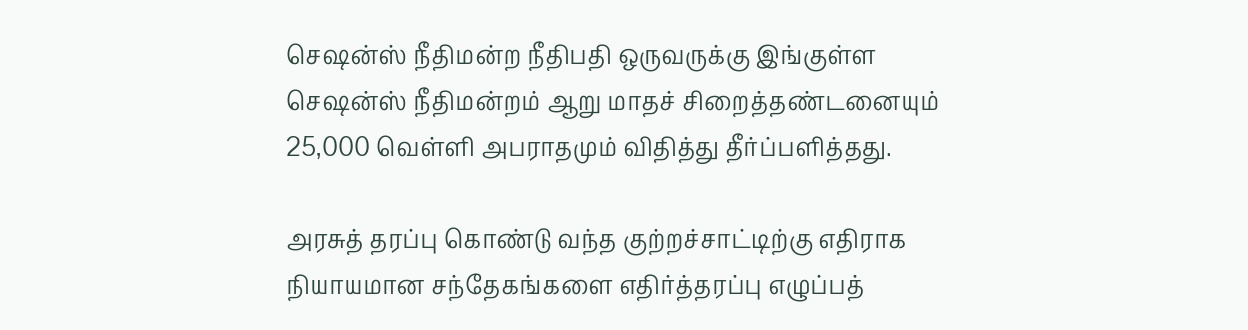செஷன்ஸ் நீதிமன்ற நீதிபதி ஒருவருக்கு இங்குள்ள செஷன்ஸ் நீதிமன்றம் ஆறு மாதச் சிறைத்தண்டனையும் 25,000 வெள்ளி அபராதமும் விதித்து தீர்ப்பளித்தது.

அரசுத் தரப்பு கொண்டு வந்த குற்றச்சாட்டிற்கு எதிராக நியாயமான சந்தேகங்களை எதிர்த்தரப்பு எழுப்பத்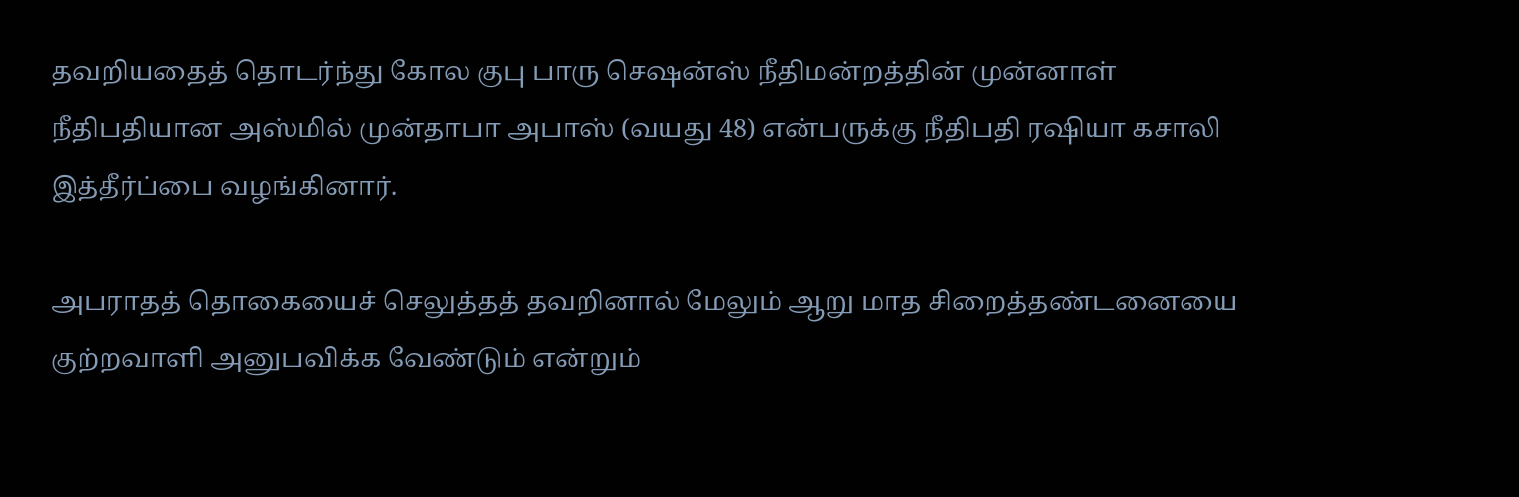தவறியதைத் தொடர்ந்து கோல குபு பாரு செஷன்ஸ் நீதிமன்றத்தின் முன்னாள் நீதிபதியான அஸ்மில் முன்தாபா அபாஸ் (வயது 48) என்பருக்கு நீதிபதி ரஷியா கசாலி இத்தீர்ப்பை வழங்கினார்.

அபராதத் தொகையைச் செலுத்தத் தவறினால் மேலும் ஆறு மாத சிறைத்தண்டனையை குற்றவாளி அனுபவிக்க வேண்டும் என்றும்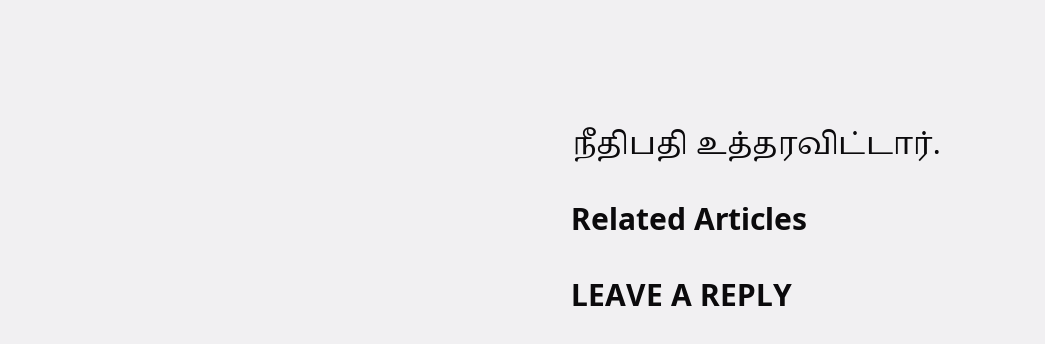நீதிபதி உத்தரவிட்டார்.

Related Articles

LEAVE A REPLY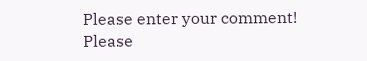Please enter your comment!
Please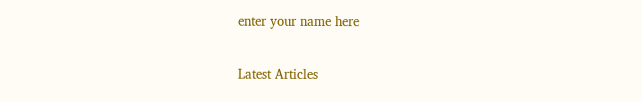enter your name here

Latest Articles